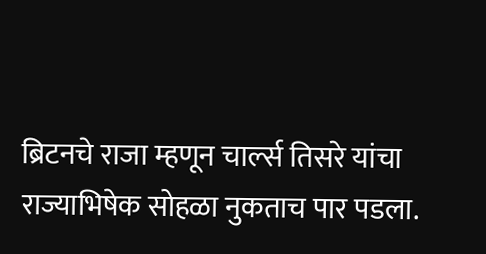ब्रिटनचे राजा म्हणून चार्ल्स तिसरे यांचा राज्याभिषेक सोहळा नुकताच पार पडला.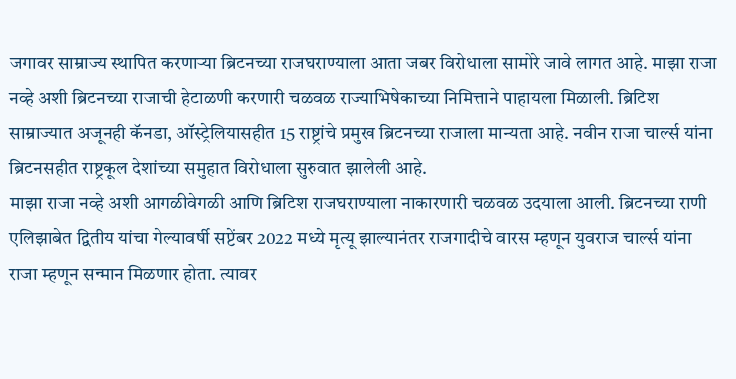जगावर साम्राज्य स्थापित करणाऱ्या ब्रिटनच्या राजघराण्याला आता जबर विरोधाला सामोरे जावे लागत आहे. माझा राजा नव्हे अशी ब्रिटनच्या राजाची हेटाळणी करणारी चळवळ राज्याभिषेकाच्या निमित्ताने पाहायला मिळाली. ब्रिटिश साम्राज्यात अजूनही कॅनडा, ऑस्ट्रेलियासहीत 15 राष्ट्रांचे प्रमुख ब्रिटनच्या राजाला मान्यता आहे. नवीन राजा चार्ल्स यांना ब्रिटनसहीत राष्ट्रकूल देशांच्या समुहात विरोधाला सुरुवात झालेली आहे.
माझा राजा नव्हे अशी आगळीवेगळी आणि ब्रिटिश राजघराण्याला नाकारणारी चळवळ उदयाला आली. ब्रिटनच्या राणी एलिझाबेत द्वितीय यांचा गेल्यावर्षी सप्टेंबर 2022 मध्ये मृत्यू झाल्यानंतर राजगादीचे वारस म्हणून युवराज चार्ल्स यांना राजा म्हणून सन्मान मिळणार होता. त्यावर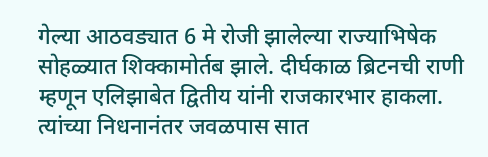गेल्या आठवड्यात 6 मे रोजी झालेल्या राज्याभिषेक सोहळ्यात शिक्कामोर्तब झाले. दीर्घकाळ ब्रिटनची राणी म्हणून एलिझाबेत द्वितीय यांनी राजकारभार हाकला. त्यांच्या निधनानंतर जवळपास सात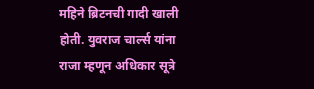महिने ब्रिटनची गादी खाली होती. युवराज चार्ल्स यांना राजा म्हणून अधिकार सूत्रे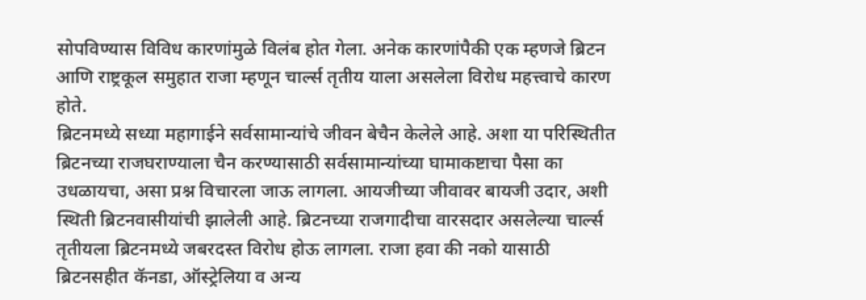सोपविण्यास विविध कारणांमुळे विलंब होत गेला. अनेक कारणांपैकी एक म्हणजे ब्रिटन आणि राष्ट्रकूल समुहात राजा म्हणून चार्ल्स तृतीय याला असलेला विरोध महत्त्वाचे कारण होते.
ब्रिटनमध्ये सध्या महागाईने सर्वसामान्यांचे जीवन बेचैन केलेले आहे. अशा या परिस्थितीत ब्रिटनच्या राजघराण्याला चैन करण्यासाठी सर्वसामान्यांच्या घामाकष्टाचा पैसा का उधळायचा, असा प्रश्न विचारला जाऊ लागला. आयजीच्या जीवावर बायजी उदार, अशी स्थिती ब्रिटनवासीयांची झालेली आहे. ब्रिटनच्या राजगादीचा वारसदार असलेल्या चार्ल्स तृतीयला ब्रिटनमध्ये जबरदस्त विरोध होऊ लागला. राजा हवा की नको यासाठी ब्रिटनसहीत कॅनडा, ऑस्ट्रेलिया व अन्य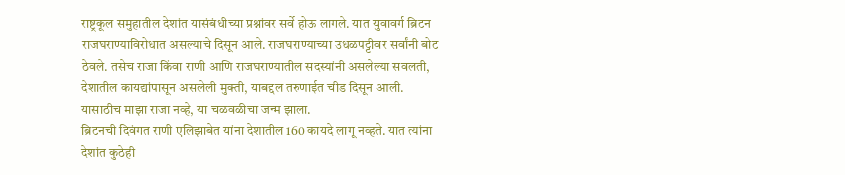राष्ट्रकूल समुहातील देशांत यासंबंधीच्या प्रश्नांवर सर्वे होऊ लागले. यात युवावर्ग ब्रिटन राजघराण्याविरोधात असल्याचे दिसून आले. राजघराण्याच्या उधळपट्टीवर सर्वांनी बोट ठेवले. तसेच राजा किंवा राणी आणि राजघराण्यातील सदस्यांनी असलेल्या सवलती, देशातील कायद्यांपासून असलेली मुक्ती, याबद्दल तरुणाईत चीड दिसून आली. यासाठीच माझा राजा नव्हे, या चळवळीचा जन्म झाला.
ब्रिटनची दिवंगत राणी एलिझाबेत यांना देशातील 160 कायदे लागू नव्हते. यात त्यांना देशांत कुठेही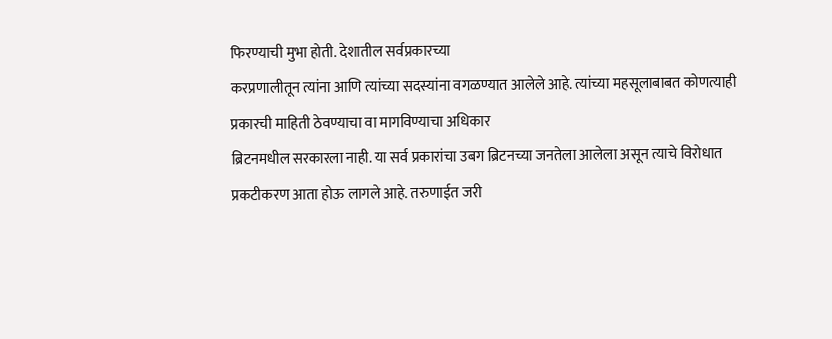फिरण्याची मुभा होती. देशातील सर्वप्रकारच्या
करप्रणालीतून त्यांना आणि त्यांच्या सदस्यांना वगळण्यात आलेले आहे. त्यांच्या महसूलाबाबत कोणत्याही प्रकारची माहिती ठेवण्याचा वा मागविण्याचा अधिकार
ब्रिटनमधील सरकारला नाही. या सर्व प्रकारांचा उबग ब्रिटनच्या जनतेला आलेला असून त्याचे विरोधात प्रकटीकरण आता होऊ लागले आहे. तरुणाईत जरी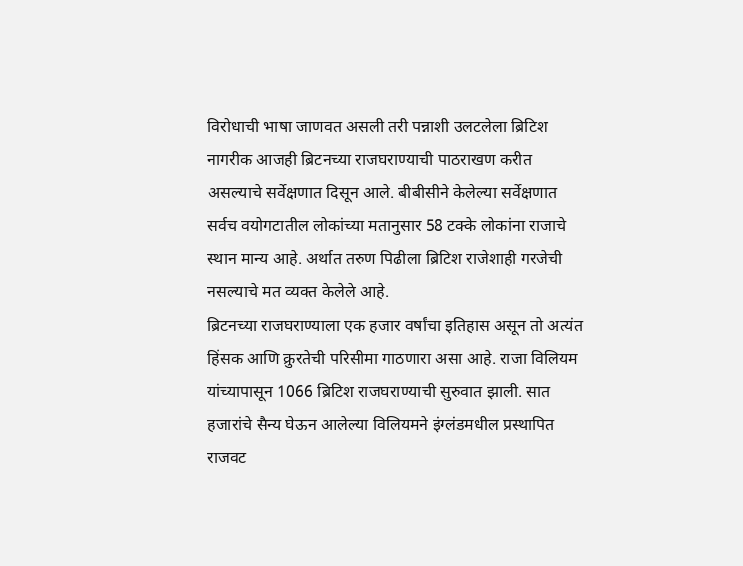विरोधाची भाषा जाणवत असली तरी पन्नाशी उलटलेला ब्रिटिश नागरीक आजही ब्रिटनच्या राजघराण्याची पाठराखण करीत असल्याचे सर्वेक्षणात दिसून आले. बीबीसीने केलेल्या सर्वेक्षणात सर्वच वयोगटातील लोकांच्या मतानुसार 58 टक्के लोकांना राजाचे स्थान मान्य आहे. अर्थात तरुण पिढीला ब्रिटिश राजेशाही गरजेची नसल्याचे मत व्यक्त केलेले आहे.
ब्रिटनच्या राजघराण्याला एक हजार वर्षांचा इतिहास असून तो अत्यंत हिंसक आणि क्रुरतेची परिसीमा गाठणारा असा आहे. राजा विलियम यांच्यापासून 1066 ब्रिटिश राजघराण्याची सुरुवात झाली. सात हजारांचे सैन्य घेऊन आलेल्या विलियमने इंग्लंडमधील प्रस्थापित राजवट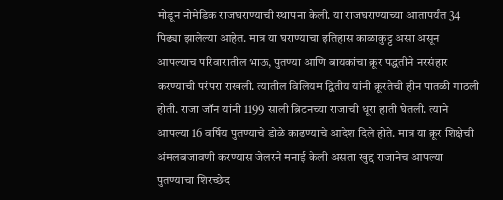मोडून नोमेडिक राजघराण्याची स्थापना केली. या राजघराण्याच्या आतापर्यंत 34 पिढ्या झालेल्या आहेत. मात्र या घराण्याचा इतिहास काळाकुट्ट असा असून आपल्याच परिवारातील भाऊ, पुतण्या आणि बायकांचा क्रूर पद्धतीने नरसंहार करण्याची परंपरा राखली. त्यातील विलियम द्वितीय यांनी क्रूरतेची हीन पातळी गाठली होती. राजा जॉन यांनी 1199 साली ब्रिटनच्या राजाची धूरा हाती घेतली. त्याने आपल्या 16 वर्षिय पुतण्याचे डोळे काढण्याचे आदेश दिले होते. मात्र या क्रूर शिक्षेची अंमलबजावणी करण्यास जेलरने मनाई केली असता खुद्द राजानेच आपल्या पुतण्याचा शिरच्छेद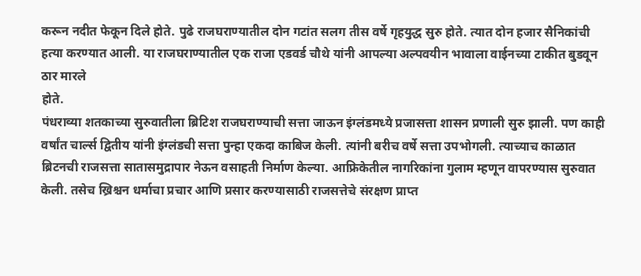करून नदीत फेकून दिले होते. पुढे राजघराण्यातील दोन गटांत सलग तीस वर्षे गृहयुद्ध सुरु होते. त्यात दोन हजार सैनिकांची हत्या करण्यात आली. या राजघराण्यातील एक राजा एडवर्ड चौथे यांनी आपल्या अल्पवयीन भावाला वाईनच्या टाकीत बुडवून ठार मारले
होते.
पंधराव्या शतकाच्या सुरुवातीला ब्रिटिश राजघराण्याची सत्ता जाऊन इंग्लंडमध्ये प्रजासत्ता शासन प्रणाली सुरु झाली. पण काही वर्षांत चार्ल्स द्वितीय यांनी इंग्लंडची सत्ता पुन्हा एकदा काबिज केली. त्यांनी बरीच वर्षे सत्ता उपभोगली. त्याच्याच काळात ब्रिटनची राजसत्ता सातासमुद्रापार नेऊन वसाहती निर्माण केल्या. आफ्रिकेतील नागरिकांना गुलाम म्हणून वापरण्यास सुरुवात केली. तसेच ख्रिश्चन धर्माचा प्रचार आणि प्रसार करण्यासाठी राजसत्तेचे संरक्षण प्राप्त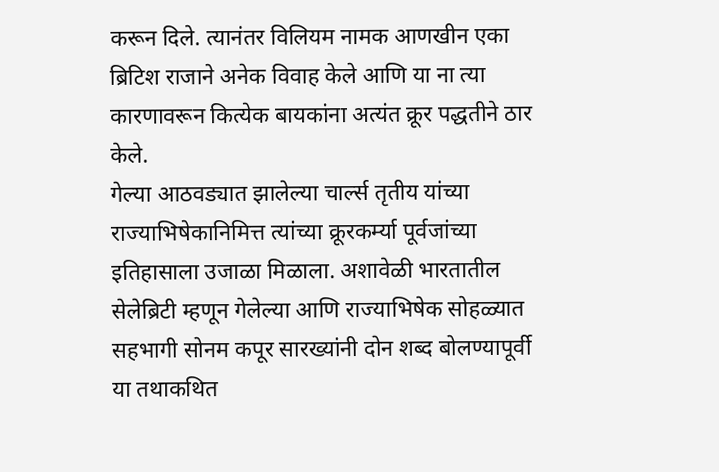करून दिले. त्यानंतर विलियम नामक आणखीन एका ब्रिटिश राजाने अनेक विवाह केले आणि या ना त्या कारणावरून कित्येक बायकांना अत्यंत क्रूर पद्धतीने ठार
केले.
गेल्या आठवड्यात झालेल्या चार्ल्स तृतीय यांच्या राज्याभिषेकानिमित्त त्यांच्या क्रूरकर्म्या पूर्वजांच्या इतिहासाला उजाळा मिळाला. अशावेळी भारतातील सेलेब्रिटी म्हणून गेलेल्या आणि राज्याभिषेक सोहळ्यात सहभागी सोनम कपूर सारख्यांनी दोन शब्द बोलण्यापूर्वी या तथाकथित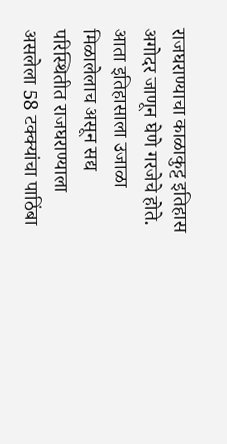राजघराण्याचा काळाकुट्ट इतिहास अगोदर जाणून घेणे गरजेचे होते. आता इतिहासाला उजाळा मिळालेलाच असून सद्य परिस्थितीत राजघराण्याला असलेला 58 टक्क्यांचा पाठिंबा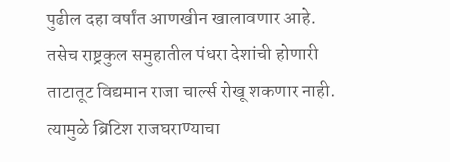पुढील दहा वर्षांत आणखीन खालावणार आहे. तसेच राष्ट्रकुल समुहातील पंधरा देशांची होणारी ताटातूट विद्यमान राजा चार्ल्स रोखू शकणार नाही. त्यामुळे ब्रिटिश राजघराण्याचा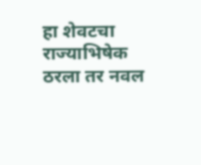हा शेवटचा राज्याभिषेक ठरला तर नवल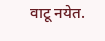वाटू नयेत.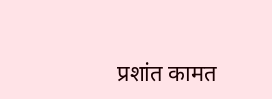प्रशांत कामत